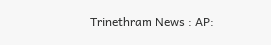Trinethram News : AP: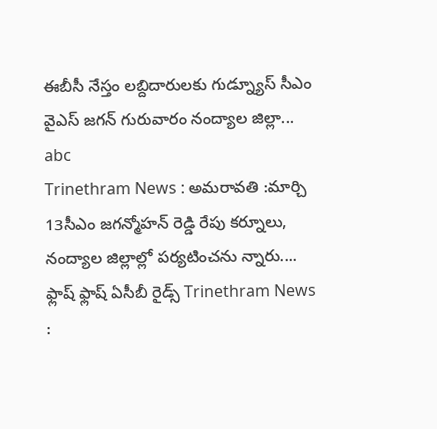ఈబీసీ నేస్తం లబ్దిదారులకు గుడ్న్యూస్ సీఎం వైఎస్ జగన్ గురువారం నంద్యాల జిల్లా...
abc
Trinethram News : అమరావతి :మార్చి 13సీఎం జగన్మోహన్ రెడ్డి రేపు కర్నూలు, నంద్యాల జిల్లాల్లో పర్యటించను న్నారు....
ఫ్లాష్ ఫ్లాష్ ఏసీబీ రైడ్స్ Trinethram News :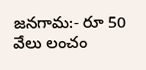జనగామ:- రూ 50 వేలు లంచం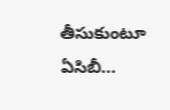తీసుకుంటూ ఏసిబీ...